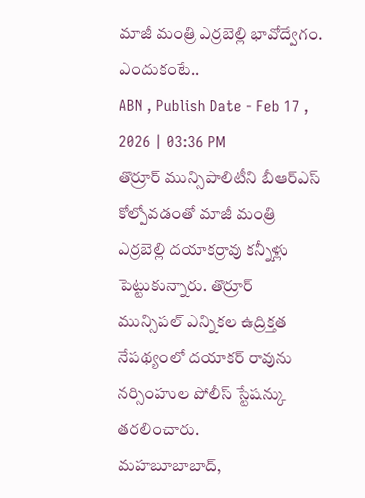మాజీ మంత్రి ఎర్రబెల్లి భావోద్వేగం. ఎందుకంటే..
ABN , Publish Date - Feb 17 , 2026 | 03:36 PM
తొర్రూర్ మున్సిపాలిటీని బీఆర్ఎస్ కోల్పోవడంతో మాజీ మంత్రి ఎర్రబెల్లి దయాకర్రావు కన్నీళ్లు పెట్టుకున్నారు. తొర్రూర్ మున్సిపల్ ఎన్నికల ఉద్రిక్తత నేపథ్యంలో దయాకర్ రావును నర్సింహుల పోలీస్ స్టేషన్కు తరలించారు.
మహబూబాబాద్,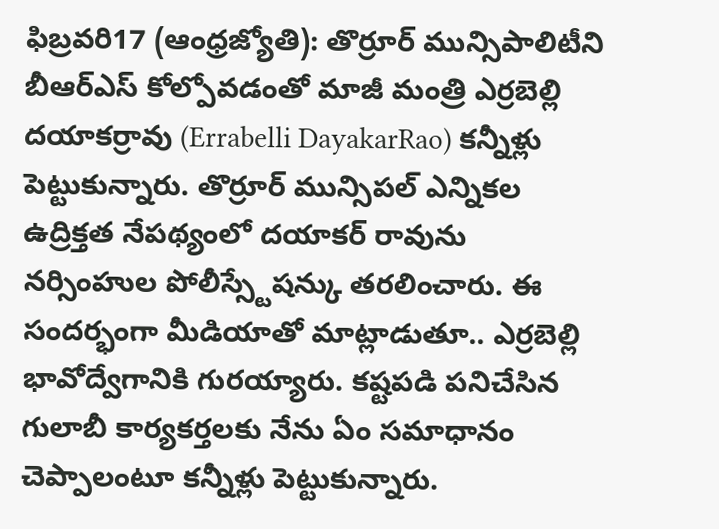ఫిబ్రవరి17 (ఆంధ్రజ్యోతి): తొర్రూర్ మున్సిపాలిటీని బీఆర్ఎస్ కోల్పోవడంతో మాజీ మంత్రి ఎర్రబెల్లి దయాకర్రావు (Errabelli DayakarRao) కన్నీళ్లు పెట్టుకున్నారు. తొర్రూర్ మున్సిపల్ ఎన్నికల ఉద్రిక్తత నేపథ్యంలో దయాకర్ రావును నర్సింహుల పోలీస్స్టేషన్కు తరలించారు. ఈ సందర్భంగా మీడియాతో మాట్లాడుతూ.. ఎర్రబెల్లి భావోద్వేగానికి గురయ్యారు. కష్టపడి పనిచేసిన గులాబీ కార్యకర్తలకు నేను ఏం సమాధానం చెప్పాలంటూ కన్నీళ్లు పెట్టుకున్నారు.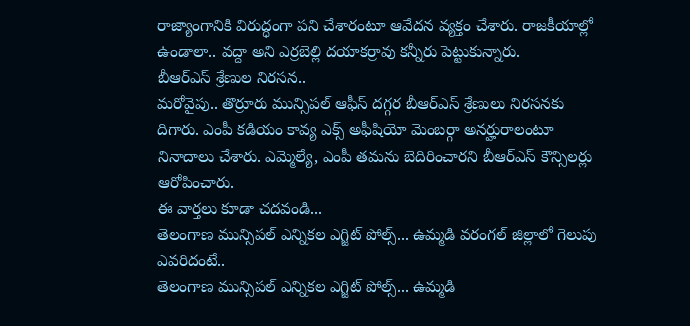రాజ్యాంగానికి విరుద్ధంగా పని చేశారంటూ ఆవేదన వ్యక్తం చేశారు. రాజకీయాల్లో ఉండాలా.. వద్దా అని ఎర్రబెల్లి దయాకర్రావు కన్నీరు పెట్టుకున్నారు.
బీఆర్ఎస్ శ్రేణుల నిరసన..
మరోవైపు.. తొర్రూరు మున్సిపల్ ఆఫీస్ దగ్గర బీఆర్ఎస్ శ్రేణులు నిరసనకు దిగారు. ఎంపీ కడియం కావ్య ఎక్స్ అఫీషియో మెంబర్గా అనర్హురాలంటూ నినాదాలు చేశారు. ఎమ్మెల్యే, ఎంపీ తమను బెదిరించారని బీఆర్ఎస్ కౌన్సిలర్లు ఆరోపించారు.
ఈ వార్తలు కూడా చదవండి...
తెలంగాణ మున్సిపల్ ఎన్నికల ఎగ్జిట్ పోల్స్... ఉమ్మడి వరంగల్ జిల్లాలో గెలుపు ఎవరిదంటే..
తెలంగాణ మున్సిపల్ ఎన్నికల ఎగ్జిట్ పోల్స్... ఉమ్మడి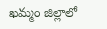ఖమ్మం జిల్లాలో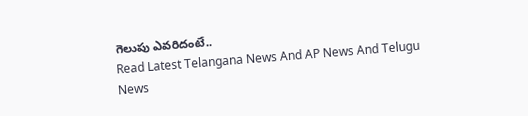గెలుపు ఎవరిదంటే..
Read Latest Telangana News And AP News And Telugu News